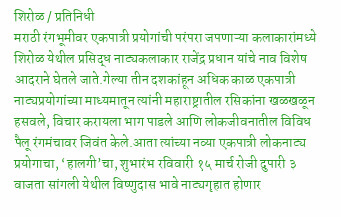शिरोळ / प्रतिनिधी
मराठी रंगभूमीवर एकपात्री प्रयोगांची परंपरा जपणाऱ्या कलाकारांमध्ये शिरोळ येथील प्रसिद्ध नाट्यकलाकार राजेंद्र प्रधान यांचे नाव विशेष आदराने घेतले जाते.गेल्या तीन दशकांहून अधिक काळ एकपात्री नाट्यप्रयोगांच्या माध्यमातून त्यांनी महाराष्ट्रातील रसिकांना खळखळून हसवले, विचार करायला भाग पाडले आणि लोकजीवनातील विविध पैलू रंगमंचावर जिवंत केले.आता त्यांच्या नव्या एकपात्री लोकनाट्य प्रयोगाचा, ‘हालगी’चा, शुभारंभ रविवारी १५ मार्च रोजी दुपारी ३ वाजता सांगली येथील विष्णुदास भावे नाट्यगृहात होणार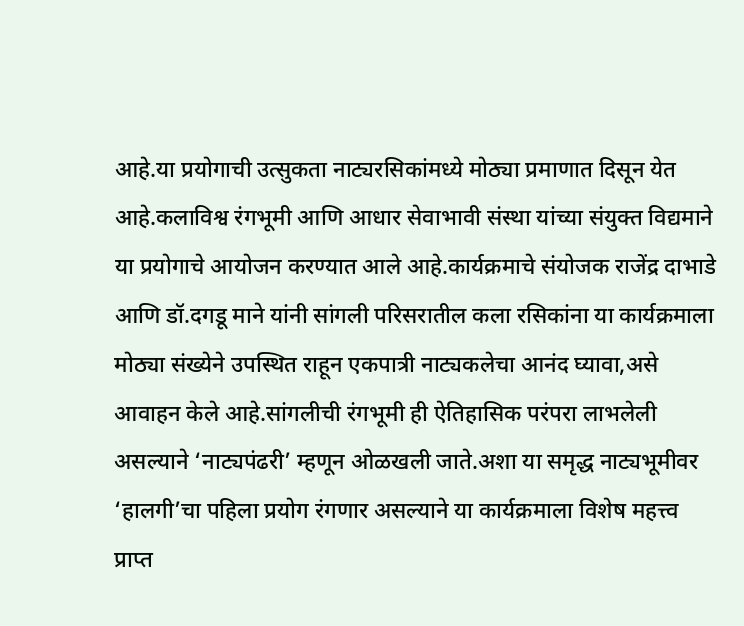आहे.या प्रयोगाची उत्सुकता नाट्यरसिकांमध्ये मोठ्या प्रमाणात दिसून येत आहे.कलाविश्व रंगभूमी आणि आधार सेवाभावी संस्था यांच्या संयुक्त विद्यमाने या प्रयोगाचे आयोजन करण्यात आले आहे.कार्यक्रमाचे संयोजक राजेंद्र दाभाडे आणि डॉ.दगडू माने यांनी सांगली परिसरातील कला रसिकांना या कार्यक्रमाला मोठ्या संख्येने उपस्थित राहून एकपात्री नाट्यकलेचा आनंद घ्यावा,असे आवाहन केले आहे.सांगलीची रंगभूमी ही ऐतिहासिक परंपरा लाभलेली असल्याने ‘नाट्यपंढरी’ म्हणून ओळखली जाते.अशा या समृद्ध नाट्यभूमीवर ‘हालगी’चा पहिला प्रयोग रंगणार असल्याने या कार्यक्रमाला विशेष महत्त्व प्राप्त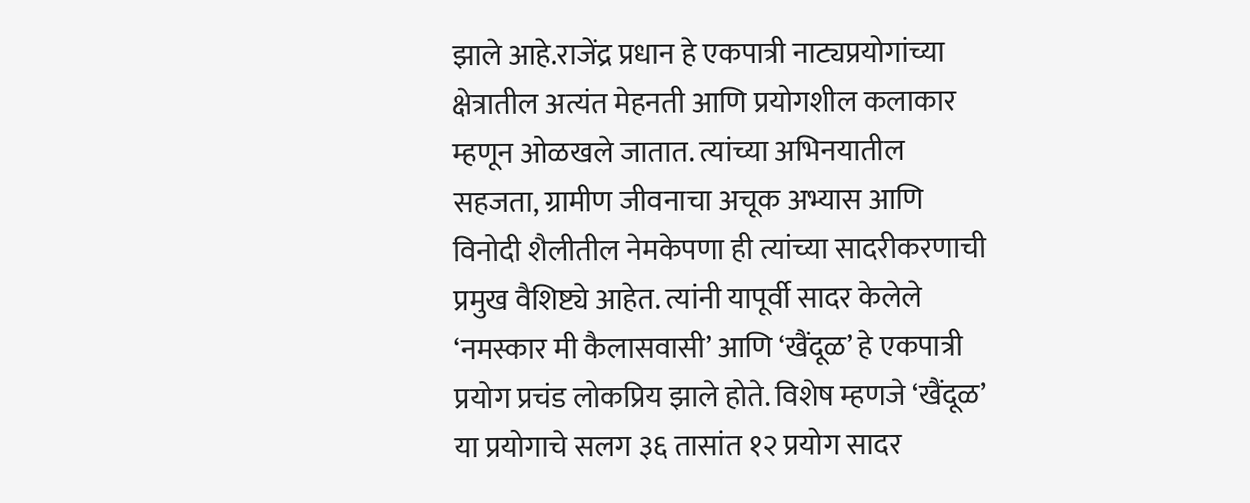झाले आहे.राजेंद्र प्रधान हे एकपात्री नाट्यप्रयोगांच्या क्षेत्रातील अत्यंत मेहनती आणि प्रयोगशील कलाकार म्हणून ओळखले जातात. त्यांच्या अभिनयातील सहजता, ग्रामीण जीवनाचा अचूक अभ्यास आणि विनोदी शैलीतील नेमकेपणा ही त्यांच्या सादरीकरणाची प्रमुख वैशिष्ट्ये आहेत. त्यांनी यापूर्वी सादर केलेले ‘नमस्कार मी कैलासवासी’ आणि ‘खैंदूळ’ हे एकपात्री प्रयोग प्रचंड लोकप्रिय झाले होते. विशेष म्हणजे ‘खैंदूळ’ या प्रयोगाचे सलग ३६ तासांत १२ प्रयोग सादर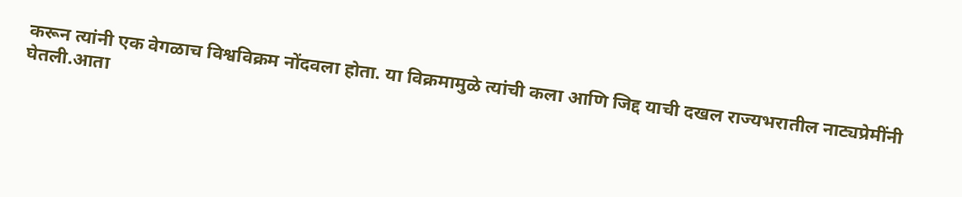करून त्यांनी एक वेगळाच विश्वविक्रम नोंदवला होता. या विक्रमामुळे त्यांची कला आणि जिद्द याची दखल राज्यभरातील नाट्यप्रेमींनी घेतली.आता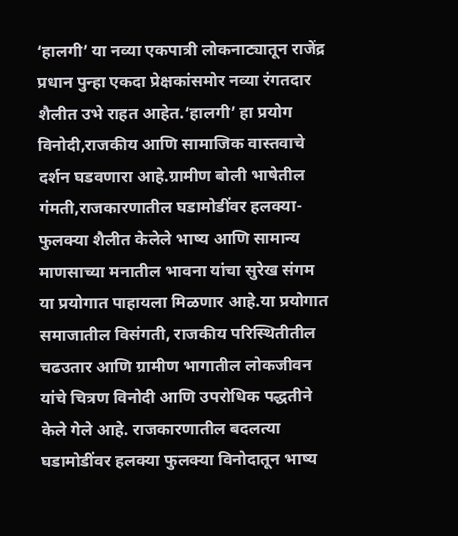‘हालगी’ या नव्या एकपात्री लोकनाट्यातून राजेंद्र प्रधान पुन्हा एकदा प्रेक्षकांसमोर नव्या रंगतदार शैलीत उभे राहत आहेत.‘हालगी’ हा प्रयोग विनोदी,राजकीय आणि सामाजिक वास्तवाचे दर्शन घडवणारा आहे.ग्रामीण बोली भाषेतील गंमती,राजकारणातील घडामोडींवर हलक्या-फुलक्या शैलीत केलेले भाष्य आणि सामान्य माणसाच्या मनातील भावना यांचा सुरेख संगम या प्रयोगात पाहायला मिळणार आहे.या प्रयोगात समाजातील विसंगती, राजकीय परिस्थितीतील चढउतार आणि ग्रामीण भागातील लोकजीवन यांचे चित्रण विनोदी आणि उपरोधिक पद्धतीने केले गेले आहे. राजकारणातील बदलत्या घडामोडींवर हलक्या फुलक्या विनोदातून भाष्य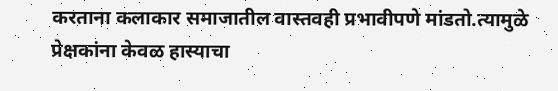करताना कलाकार समाजातील वास्तवही प्रभावीपणे मांडतो.त्यामुळे प्रेक्षकांना केवळ हास्याचा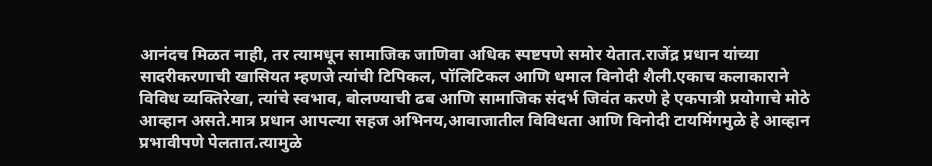आनंदच मिळत नाही, तर त्यामधून सामाजिक जाणिवा अधिक स्पष्टपणे समोर येतात.राजेंद्र प्रधान यांच्या सादरीकरणाची खासियत म्हणजे त्यांची टिपिकल, पॉलिटिकल आणि धमाल विनोदी शैली.एकाच कलाकाराने विविध व्यक्तिरेखा, त्यांचे स्वभाव, बोलण्याची ढब आणि सामाजिक संदर्भ जिवंत करणे हे एकपात्री प्रयोगाचे मोठे आव्हान असते.मात्र प्रधान आपल्या सहज अभिनय,आवाजातील विविधता आणि विनोदी टायमिंगमुळे हे आव्हान प्रभावीपणे पेलतात.त्यामुळे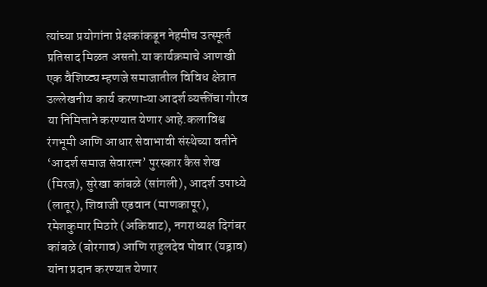त्यांच्या प्रयोगांना प्रेक्षकांकडून नेहमीच उत्स्फूर्त प्रतिसाद मिळत असतो.या कार्यक्रमाचे आणखी एक वैशिष्ट्य म्हणजे समाजातील विविध क्षेत्रात उल्लेखनीय कार्य करणाऱ्या आदर्श व्यक्तींचा गौरव या निमित्ताने करण्यात येणार आहे.कलाविश्व रंगभूमी आणि आधार सेवाभावी संस्थेच्या वतीने ‘आदर्श समाज सेवारत्न’ पुरस्कार कैस शेख (मिरज), सुरेखा कांबळे (सांगली), आदर्श उपाध्ये (लातूर), शिवाजी एडवान (माणकापूर), रमेशकुमार मिठारे (अकिवाट), नगराध्यक्ष दिगंबर कांबळे (बोरगाव) आणि राहुलदेव पोवार (यड्राव) यांना प्रदान करण्यात येणार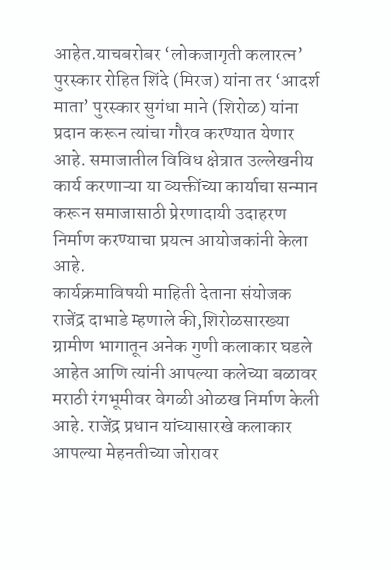आहेत.याचबरोबर ‘लोकजागृती कलारत्न’ पुरस्कार रोहित शिंदे (मिरज) यांना तर ‘आदर्श माता’ पुरस्कार सुगंधा माने (शिरोळ) यांना प्रदान करून त्यांचा गौरव करण्यात येणार आहे. समाजातील विविध क्षेत्रात उल्लेखनीय कार्य करणाऱ्या या व्यक्तींच्या कार्याचा सन्मान करून समाजासाठी प्रेरणादायी उदाहरण निर्माण करण्याचा प्रयत्न आयोजकांनी केला आहे.
कार्यक्रमाविषयी माहिती देताना संयोजक राजेंद्र दाभाडे म्हणाले की,शिरोळसारख्या ग्रामीण भागातून अनेक गुणी कलाकार घडले आहेत आणि त्यांनी आपल्या कलेच्या बळावर मराठी रंगभूमीवर वेगळी ओळख निर्माण केली आहे. राजेंद्र प्रधान यांच्यासारखे कलाकार आपल्या मेहनतीच्या जोरावर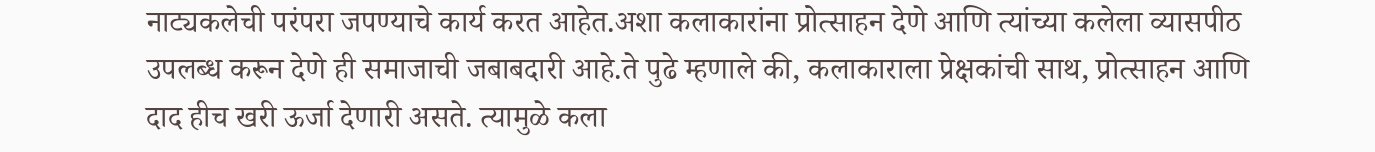नाट्यकलेची परंपरा जपण्याचे कार्य करत आहेत.अशा कलाकारांना प्रोत्साहन देणे आणि त्यांच्या कलेला व्यासपीठ उपलब्ध करून देणे ही समाजाची जबाबदारी आहे.ते पुढे म्हणाले की, कलाकाराला प्रेक्षकांची साथ, प्रोत्साहन आणि दाद हीच खरी ऊर्जा देणारी असते. त्यामुळे कला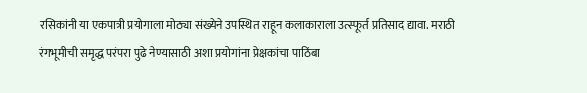रसिकांनी या एकपात्री प्रयोगाला मोठ्या संख्येने उपस्थित राहून कलाकाराला उत्स्फूर्त प्रतिसाद द्यावा. मराठी रंगभूमीची समृद्ध परंपरा पुढे नेण्यासाठी अशा प्रयोगांना प्रेक्षकांचा पाठिंबा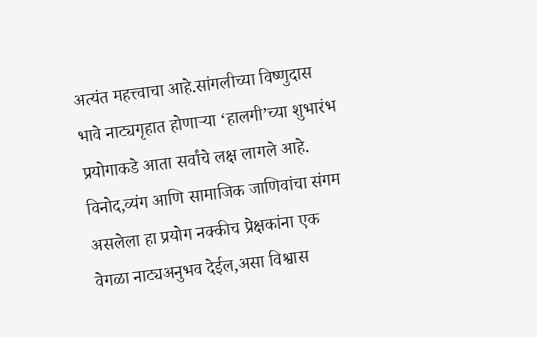अत्यंत महत्त्वाचा आहे.सांगलीच्या विष्णुदास भावे नाट्यगृहात होणाऱ्या ‘हालगी’च्या शुभारंभ प्रयोगाकडे आता सर्वांचे लक्ष लागले आहे. विनोद,व्यंग आणि सामाजिक जाणिवांचा संगम असलेला हा प्रयोग नक्कीच प्रेक्षकांना एक वेगळा नाट्यअनुभव देईल,असा विश्वास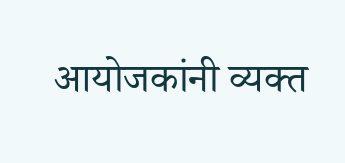आयोजकांनी व्यक्त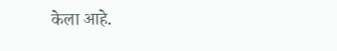केला आहे.